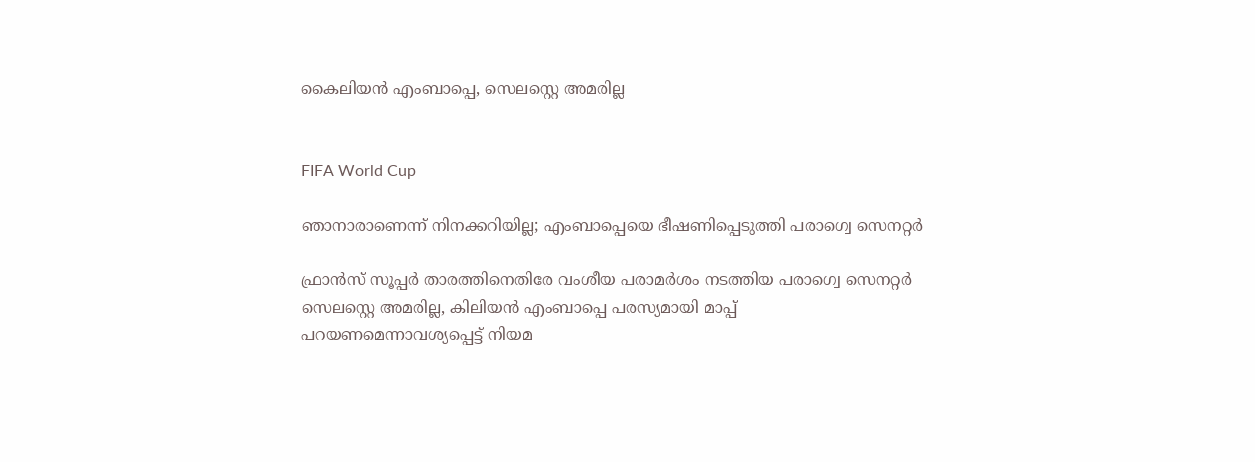കൈലിയന്‍ എംബാപ്പെ, സെലസ്റ്റെ അമരില്ല


FIFA World Cup

ഞാനാരാണെന്ന് നിനക്കറിയില്ല; എംബാപ്പെയെ ഭീഷണിപ്പെടുത്തി പരാഗ്വെ സെനറ്റർ

ഫ്രാന്‍സ് സൂപ്പർ താരത്തിനെതിരേ വംശീയ പരാമര്‍ശം നടത്തിയ പരാഗ്വെ സെനറ്റർ സെലസ്റ്റെ അമരില്ല, കിലിയൻ എംബാപ്പെ പരസ്യമായി മാപ്പ് പറയണമെന്നാവശ്യപ്പെട്ട് നിയമ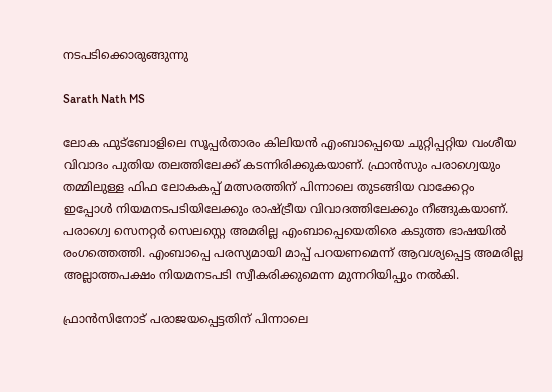നടപടിക്കൊരുങ്ങുന്നു

Sarath Nath MS

ലോക ഫുട്‌ബോളിലെ സൂപ്പര്‍താരം കിലിയന്‍ എംബാപ്പെയെ ചുറ്റിപ്പറ്റിയ വംശീയ വിവാദം പുതിയ തലത്തിലേക്ക് കടന്നിരിക്കുകയാണ്. ഫ്രാന്‍സും പരാഗ്വെയും തമ്മിലുള്ള ഫിഫ ലോകകപ്പ് മത്സരത്തിന് പിന്നാലെ തുടങ്ങിയ വാക്കേറ്റം ഇപ്പോള്‍ നിയമനടപടിയിലേക്കും രാഷ്ട്രീയ വിവാദത്തിലേക്കും നീങ്ങുകയാണ്. പരാഗ്വെ സെനറ്റര്‍ സെലസ്റ്റെ അമരില്ല എംബാപ്പെയെതിരെ കടുത്ത ഭാഷയില്‍ രംഗത്തെത്തി. എംബാപ്പെ പരസ്യമായി മാപ്പ് പറയണമെന്ന് ആവശ്യപ്പെട്ട അമരില്ല അല്ലാത്തപക്ഷം നിയമനടപടി സ്വീകരിക്കുമെന്ന മുന്നറിയിപ്പും നൽകി.

ഫ്രാന്‍സിനോട് പരാജയപ്പെട്ടതിന് പിന്നാലെ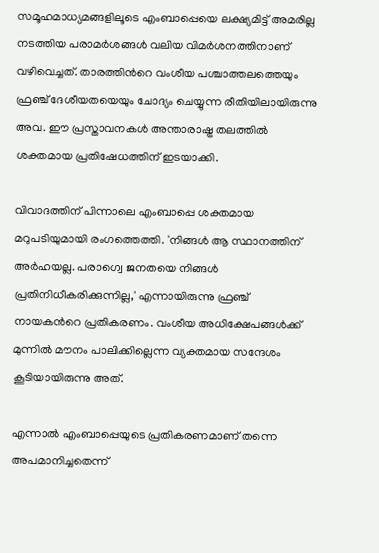സമൂഹമാധ്യമങ്ങളിലൂടെ എംബാപ്പെയെ ലക്ഷ്യമിട്ട് അമരില്ല നടത്തിയ പരാമര്‍ശങ്ങള്‍ വലിയ വിമര്‍ശനത്തിനാണ് വഴിവെച്ചത്. താരത്തിന്‍റെ വംശീയ പശ്ചാത്തലത്തെയും ഫ്രഞ്ച് ദേശീയതയെയും ചോദ്യം ചെയ്യുന്ന രീതിയിലായിരുന്നു അവ. ഈ പ്രസ്താവനകള്‍ അന്താരാഷ്ട്ര തലത്തില്‍ ശക്തമായ പ്രതിഷേധത്തിന് ഇടയാക്കി.

വിവാദത്തിന് പിന്നാലെ എംബാപ്പെ ശക്തമായ മറുപടിയുമായി രംഗത്തെത്തി. 'നിങ്ങള്‍ ആ സ്ഥാനത്തിന് അര്‍ഹയല്ല. പരാഗ്വെ ജനതയെ നിങ്ങള്‍ പ്രതിനിധീകരിക്കുന്നില്ല,' എന്നായിരുന്നു ഫ്രഞ്ച് നായകന്‍റെ പ്രതികരണം. വംശീയ അധിക്ഷേപങ്ങള്‍ക്ക് മുന്നില്‍ മൗനം പാലിക്കില്ലെന്ന വ്യക്തമായ സന്ദേശം കൂടിയായിരുന്നു അത്.

എന്നാല്‍ എംബാപ്പെയുടെ പ്രതികരണമാണ് തന്നെ അപമാനിച്ചതെന്ന്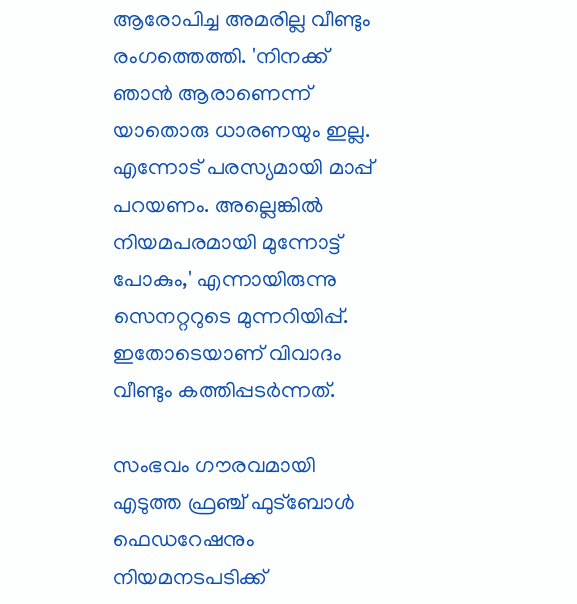ആരോപിച്ച അമരില്ല വീണ്ടും രംഗത്തെത്തി. 'നിനക്ക് ഞാന്‍ ആരാണെന്ന് യാതൊരു ധാരണയും ഇല്ല. എന്നോട് പരസ്യമായി മാപ്പ് പറയണം. അല്ലെങ്കില്‍ നിയമപരമായി മുന്നോട്ട് പോകും,' എന്നായിരുന്നു സെനറ്ററുടെ മുന്നറിയിപ്പ്. ഇതോടെയാണ് വിവാദം വീണ്ടും കത്തിപ്പടര്‍ന്നത്.

സംഭവം ഗൗരവമായി എടുത്ത ഫ്രഞ്ച് ഫുട്‌ബോള്‍ ഫെഡറേഷനും നിയമനടപടിക്ക്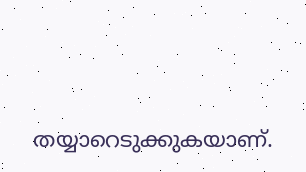തയ്യാറെടുക്കുകയാണ്.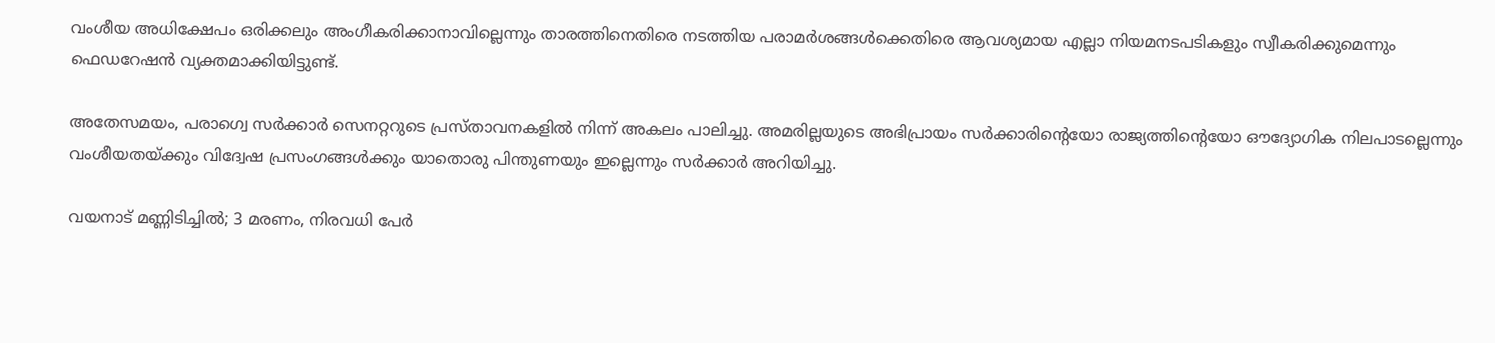വംശീയ അധിക്ഷേപം ഒരിക്കലും അംഗീകരിക്കാനാവില്ലെന്നും താരത്തിനെതിരെ നടത്തിയ പരാമര്‍ശങ്ങള്‍ക്കെതിരെ ആവശ്യമായ എല്ലാ നിയമനടപടികളും സ്വീകരിക്കുമെന്നും ഫെഡറേഷന്‍ വ്യക്തമാക്കിയിട്ടുണ്ട്.

അതേസമയം, പരാഗ്വെ സര്‍ക്കാർ സെനറ്ററുടെ പ്രസ്താവനകളില്‍ നിന്ന് അകലം പാലിച്ചു. അമരില്ലയുടെ അഭിപ്രായം സര്‍ക്കാരിന്‍റെയോ രാജ്യത്തിന്‍റെയോ ഔദ്യോഗിക നിലപാടല്ലെന്നും വംശീയതയ്ക്കും വിദ്വേഷ പ്രസംഗങ്ങള്‍ക്കും യാതൊരു പിന്തുണയും ഇല്ലെന്നും സര്‍ക്കാര്‍ അറിയിച്ചു.

വയനാട് മണ്ണിടിച്ചിൽ; 3 മരണം, നിരവധി പേർ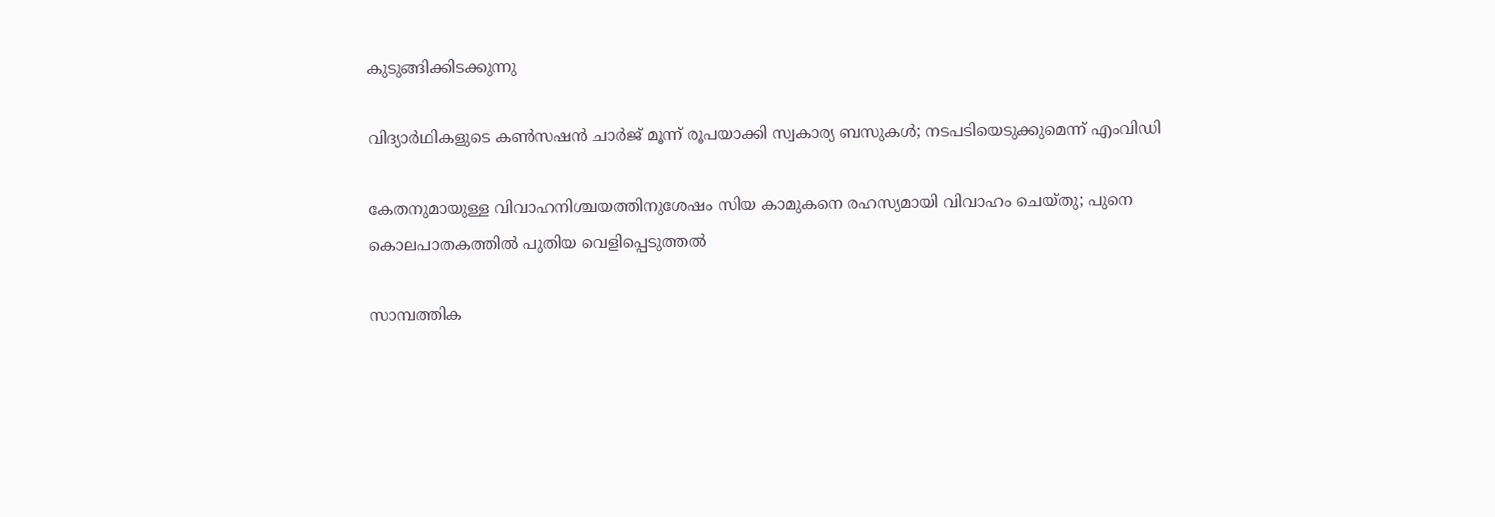കുടുങ്ങിക്കിടക്കുന്നു

വിദ്യാർഥികളുടെ കൺസഷൻ ചാർജ് മൂന്ന് രൂപയാക്കി സ്വകാര്യ ബസുകൾ; നടപടിയെടുക്കുമെന്ന് എംവിഡി

കേതനുമായുള്ള വിവാഹനിശ്ചയത്തിനുശേഷം സിയ കാമുകനെ രഹസ്യമായി വിവാഹം ചെയ്തു; പുനെ കൊലപാതകത്തില്‍ പുതിയ വെളിപ്പെടുത്തല്‍

സാമ്പത്തിക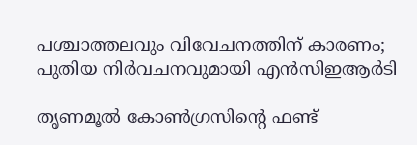പശ്ചാത്തലവും വിവേചനത്തിന് കാരണം; പുതിയ നിർവചനവുമായി എൻസിഇആർടി

തൃണമൂല്‍ കോണ്‍ഗ്രസിന്റെ ഫണ്ട്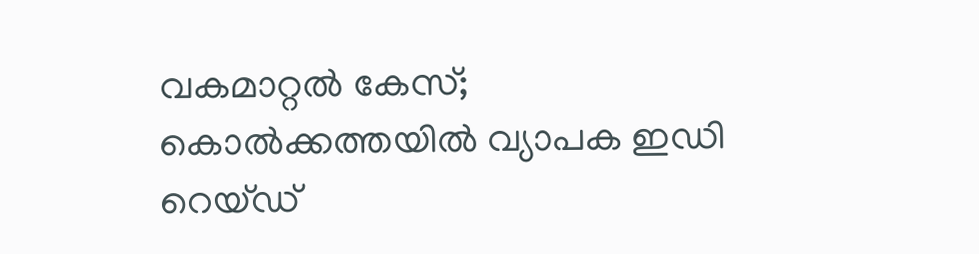വകമാറ്റല്‍ കേസ്; കൊല്‍ക്കത്തയില്‍ വ്യാപക ഇഡി റെയ്ഡ്